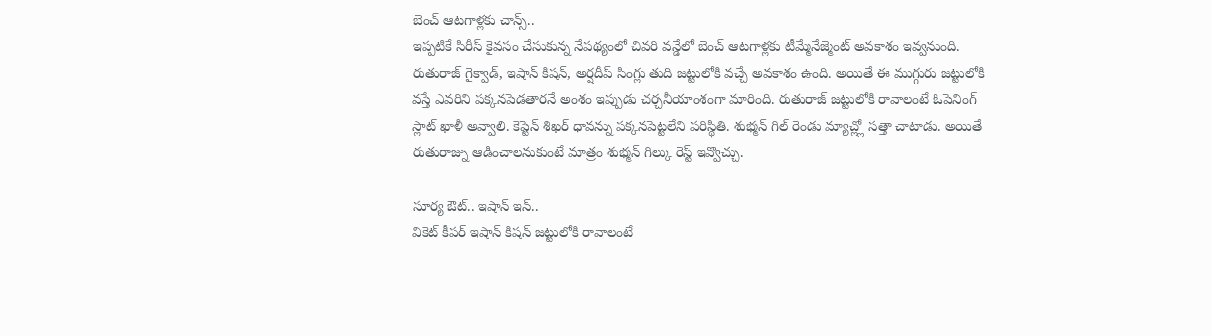బెంచ్ ఆటగాళ్లకు చాన్స్..
ఇప్పటికే సిరీస్ కైవసం చేసుకున్న నేపథ్యంలో చివరి వన్డేలో బెంచ్ ఆటగాళ్లకు టీమ్మేనేజ్మెంట్ అవకాశం ఇవ్వనుంది. రుతురాజ్ గైక్వాడ్, ఇషాన్ కిషన్, అర్షదీప్ సింగ్లు తుది జట్టులోకి వచ్చే అవకాశం ఉంది. అయితే ఈ ముగ్గురు జట్టులోకి వస్తే ఎవరిని పక్కనపెడతారనే అంశం ఇప్పుడు చర్చనీయాంశంగా మారింది. రుతురాజ్ జట్టులోకి రావాలంటే ఓపెనింగ్ స్లాట్ ఖాళీ అవ్వాలి. కెప్టెన్ శిఖర్ ధావన్ను పక్కనపెట్టలేని పరిస్థితి. శుభ్మన్ గిల్ రెండు మ్యాచ్ల్లో సత్తా చాటాడు. అయితే రుతురాజ్ను ఆడించాలనుకుంటే మాత్రం శుభ్మన్ గిల్కు రెస్ట్ ఇవ్వొచ్చు.

సూర్య ఔట్.. ఇషాన్ ఇన్..
వికెట్ కీపర్ ఇషాన్ కిషన్ జట్టులోకి రావాలంటే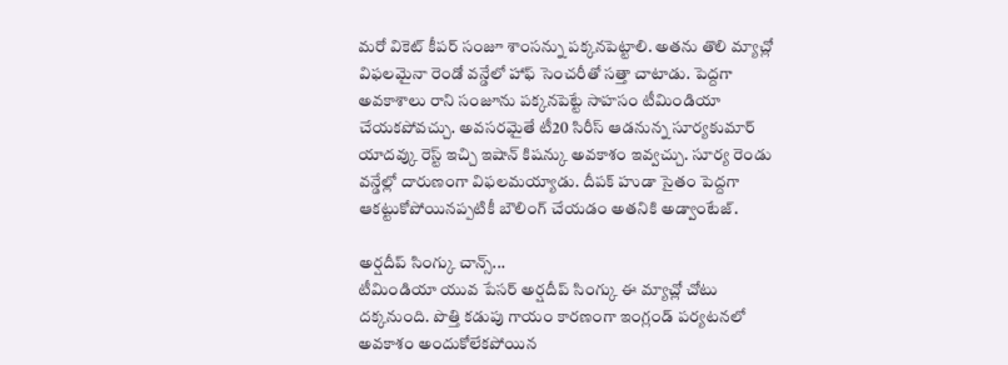మరో వికెట్ కీపర్ సంజూ శాంసన్ను పక్కనపెట్టాలి. అతను తొలి మ్యాచ్లో విఫలమైనా రెండో వన్డేలో హాఫ్ సెంచరీతో సత్తా చాటాడు. పెద్దగా అవకాశాలు రాని సంజూను పక్కనపెట్టే సాహసం టీమిండియా చేయకపోవచ్చు. అవసరమైతే టీ20 సిరీస్ ఆడనున్న సూర్యకుమార్ యాదవ్కు రెస్ట్ ఇచ్చి ఇషాన్ కిషన్కు అవకాశం ఇవ్వచ్చు. సూర్య రెండు వన్డేల్లో దారుణంగా విఫలమయ్యాడు. దీపక్ హుడా సైతం పెద్దగా ఆకట్టుకోపోయినప్పటికీ బౌలింగ్ చేయడం అతనికి అడ్వాంటేజ్.

అర్షదీప్ సింగ్కు చాన్స్...
టీమిండియా యువ పేసర్ అర్షదీప్ సింగ్కు ఈ మ్యాచ్లో చోటు దక్కనుంది. పొత్తి కడుపు గాయం కారణంగా ఇంగ్లండ్ పర్యటనలో అవకాశం అందుకోలేకపోయిన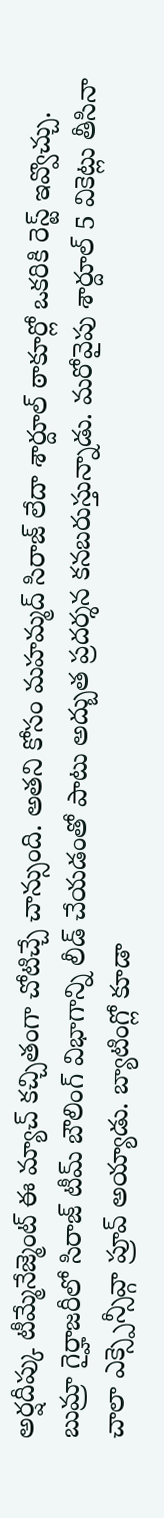అర్షదీప్కు టీమ్మేనేజ్మెంట్ ఈ మ్యాచ్ కచ్చితంగా చోటిచ్చే చాన్సుంది. అతని కోసం మహమ్మద్ సిరాజ్ లేదా శార్దూల్ ఠాకూర్లో ఒకరికి రెస్ట్ ఇవ్వొచ్చు. బుమ్రా గైర్హాజరీలో సిరాజ్ టీమ్ బౌలింగ్ విభాగాన్ని లీడ్ చేయడంతో పాటు అద్బుత ప్రదర్శన కనబరుస్తున్నాడు. మరోవైపు శార్దూల్ 5 వికెట్లు తీసినా చాలా ఎక్స్పెన్సీవ్గా ప్రూవ్ అయ్యాడు. బ్యాటింగ్లో కూడా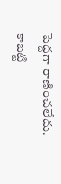పెద్దగా రాణించలేదు. కాబట్టి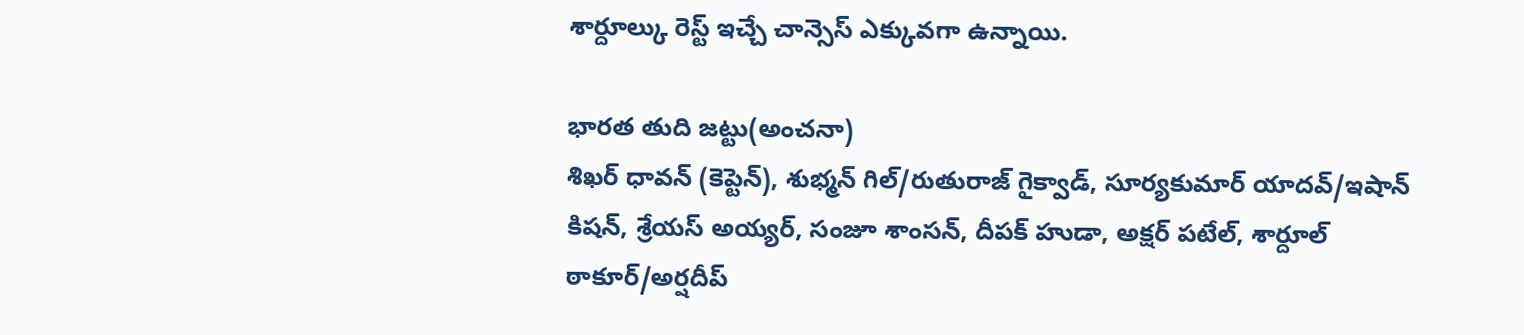శార్దూల్కు రెస్ట్ ఇచ్చే చాన్సెస్ ఎక్కువగా ఉన్నాయి.

భారత తుది జట్టు(అంచనా)
శిఖర్ ధావన్ (కెప్టెన్), శుభ్మన్ గిల్/రుతురాజ్ గైక్వాడ్, సూర్యకుమార్ యాదవ్/ఇషాన్ కిషన్, శ్రేయస్ అయ్యర్, సంజూ శాంసన్, దీపక్ హుడా, అక్షర్ పటేల్, శార్దూల్ ఠాకూర్/అర్షదీప్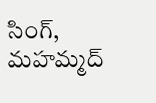సింగ్, మహమ్మద్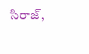సిరాజ్,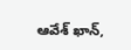ఆవేశ్ ఖాన్,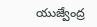యుజ్వేంద్ర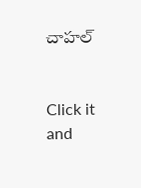చాహల్


Click it and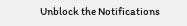Unblock the Notifications